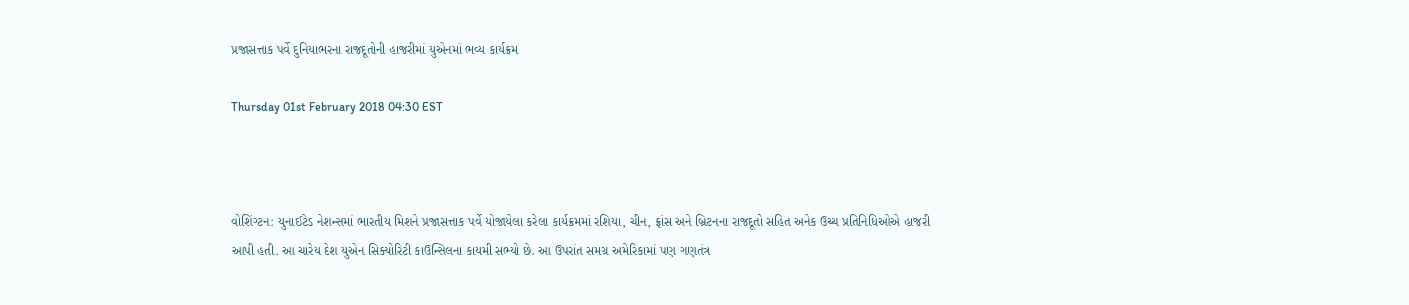પ્રજાસત્તાક પર્વે દુનિયાભરના રાજદૂતોની હાજરીમાં યુએનમાં ભવ્ય કાર્યક્રમ

Thursday 01st February 2018 04:30 EST



વોશિંગ્ટન: યુનાઈટેડ નેશન્સમાં ભારતીય મિશને પ્રજાસત્તાક પર્વે યોજાયેલા કરેલા કાર્યક્રમમાં રશિયા, ચીન, ફ્રાંસ અને બ્રિટનના રાજદૂતો સહિત અનેક ઉચ્ચ પ્રતિનિધિઓએ હાજરી આપી હતી. આ ચારેય દેશ યુએન સિક્યોરિટી કાઉન્સિલના કાયમી સભ્યો છે. આ ઉપરાંત સમગ્ર અમેરિકામાં પણ ગણતંત્ર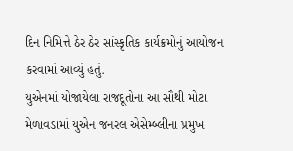દિન નિમિત્તે ઠેર ઠેર સાંસ્કૃતિક કાર્યક્રમોનું આયોજન કરવામાં આવ્યું હતું.
યુએનમાં યોજાયેલા રાજદૂતોના આ સૌથી મોટા મેળાવડામાં યુએન જનરલ એસેમ્બ્લીના પ્રમુખ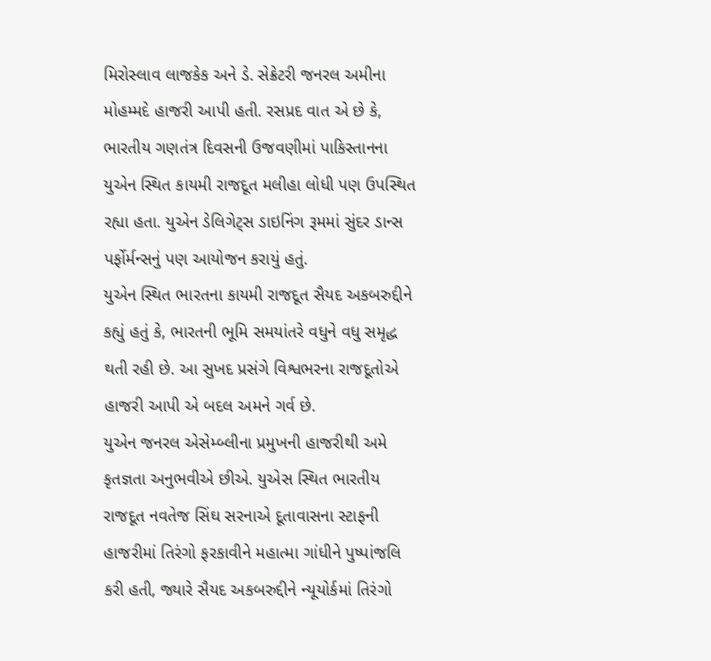મિરોસ્લાવ લાજકેક અને ડે. સેક્રેટરી જનરલ અમીના મોહમ્મદે હાજરી આપી હતી. રસપ્રદ વાત એ છે કે, ભારતીય ગણતંત્ર દિવસની ઉજવણીમાં પાકિસ્તાનના યુએન સ્થિત કાયમી રાજદૂત મલીહા લોધી પણ ઉપસ્થિત રહ્યા હતા. યુએન ડેલિગેટ્સ ડાઇનિંગ રૂમમાં સુંદર ડાન્સ પર્ફોર્મન્સનું પણ આયોજન કરાયું હતું.
યુએન સ્થિત ભારતના કાયમી રાજદૂત સૈયદ અકબરુદ્દીને કહ્યું હતું કે, ભારતની ભૂમિ સમયાંતરે વધુને વધુ સમૃદ્ધ થતી રહી છે. આ સુખદ પ્રસંગે વિશ્વભરના રાજદૂતોએ હાજરી આપી એ બદલ અમને ગર્વ છે.
યુએન જનરલ એસેમ્બ્લીના પ્રમુખની હાજરીથી અમે કૃતજ્ઞતા અનુભવીએ છીએ. યુએસ સ્થિત ભારતીય રાજદૂત નવતેજ સિંઘ સરનાએ દૂતાવાસના સ્ટાફની હાજરીમાં તિરંગો ફરકાવીને મહાત્મા ગાંધીને પુષ્પાંજલિ કરી હતી, જ્યારે સૈયદ અકબરુદ્દીને ન્યૂયોર્કમાં તિરંગો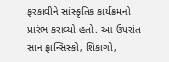ફરકાવીને સાંસ્કૃતિક કાર્યક્રમનો પ્રારંભ કરાવ્યો હતો. આ ઉપરાંત સાન ફ્રાન્સિસ્કો, શિકાગો,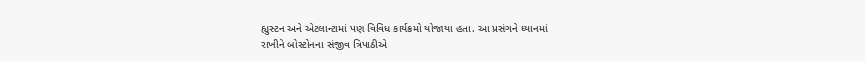હ્યુસ્ટન અને એટલાન્ટામાં પણ વિવિધ કાર્યક્રમો યોજાયા હતા. આ પ્રસંગને ધ્યાનમાં
રાખીને બોસ્ટોનના સંજીવ ત્રિપાઠીએ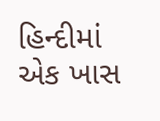હિન્દીમાં એક ખાસ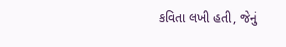કવિતા લખી હતી, જેનું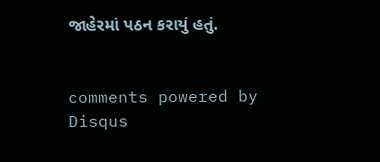જાહેરમાં પઠન કરાયું હતું.


comments powered by Disqus